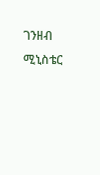ገንዘብ ሚኒስቴር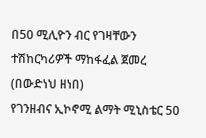በ50 ሚሊዮን ብር የገዛቸውን ተሽከርካሪዎች ማከፋፈል ጀመረ
(በውድነህ ዘነበ)
የገንዘብና ኢኮኖሚ ልማት ሚኒስቴር 50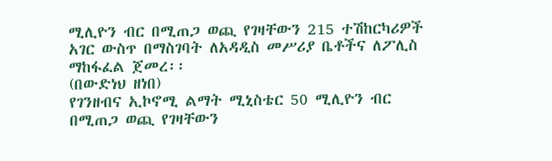ሚሊዮን ብር በሚጠጋ ወጪ የገዛቸውን 215 ተሽከርካሪዎች አገር ውስጥ በማስገባት ለአዳዲስ መሥሪያ ቤቶችና ለፖሊስ ማከፋፈል ጀመረ፡፡
(በውድነህ ዘነበ)
የገንዘብና ኢኮኖሚ ልማት ሚኒስቴር 50 ሚሊዮን ብር በሚጠጋ ወጪ የገዛቸውን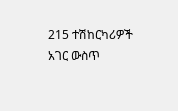215 ተሽከርካሪዎች አገር ውስጥ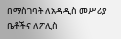በማስገባት ለአዳዲስ መሥሪያ ቤቶችና ለፖሊስ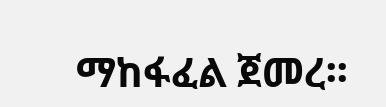ማከፋፈል ጀመረ፡፡